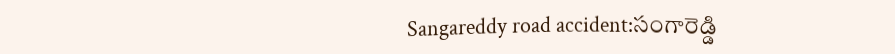Sangareddy road accident:సంగారెడ్డి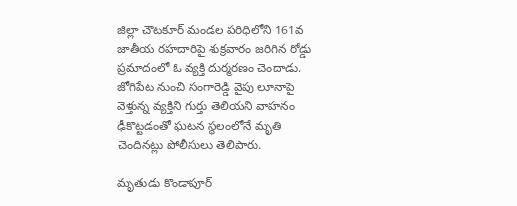జిల్లా చౌటకూర్ మండల పరిధిలోని 161వ జాతీయ రహదారిపై శుక్రవారం జరిగిన రోడ్డు ప్రమాదంలో ఓ వ్యక్తి దుర్మరణం చెందాడు.
జోగిపేట నుంచి సంగారెడ్డి వైపు లూనాపై వెళ్తున్న వ్యక్తిని గుర్తు తెలియని వాహనం ఢీకొట్టడంతో ఘటన స్థలంలోనే మృతి చెందినట్లు పోలీసులు తెలిపారు.

మృతుడు కొండాపూర్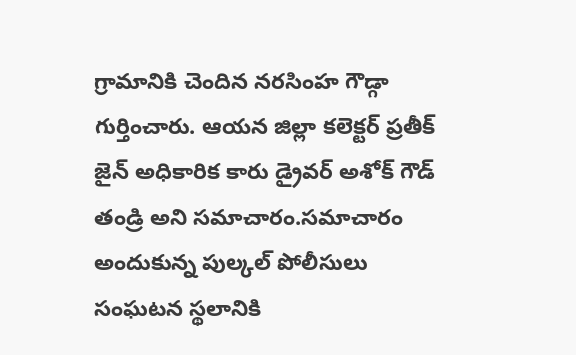గ్రామానికి చెందిన నరసింహ గౌడ్గా గుర్తించారు. ఆయన జిల్లా కలెక్టర్ ప్రతీక్ జైన్ అధికారిక కారు డ్రైవర్ అశోక్ గౌడ్ తండ్రి అని సమాచారం.సమాచారం అందుకున్న పుల్కల్ పోలీసులు సంఘటన స్థలానికి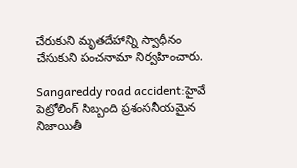చేరుకుని మృతదేహాన్ని స్వాధీనం చేసుకుని పంచనామా నిర్వహించారు.

Sangareddy road accident:హైవే పెట్రోలింగ్ సిబ్బంది ప్రశంసనీయమైన నిజాయితీ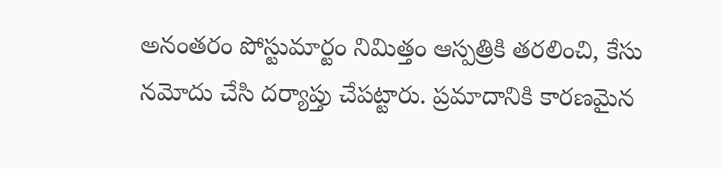అనంతరం పోస్టుమార్టం నిమిత్తం ఆస్పత్రికి తరలించి, కేసు నమోదు చేసి దర్యాప్తు చేపట్టారు. ప్రమాదానికి కారణమైన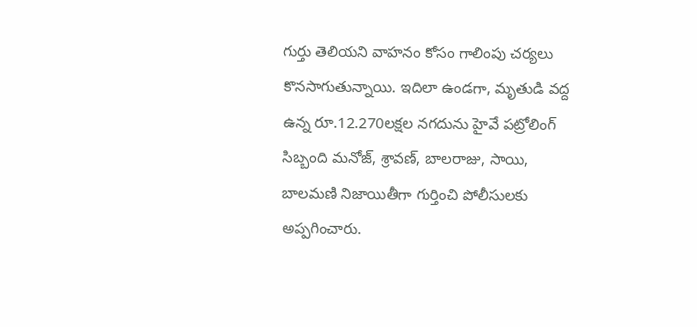గుర్తు తెలియని వాహనం కోసం గాలింపు చర్యలు కొనసాగుతున్నాయి. ఇదిలా ఉండగా, మృతుడి వద్ద ఉన్న రూ.12.270లక్షల నగదును హైవే పట్రోలింగ్ సిబ్బంది మనోజ్, శ్రావణ్, బాలరాజు, సాయి, బాలమణి నిజాయితీగా గుర్తించి పోలీసులకు అప్పగించారు.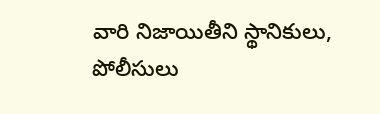వారి నిజాయితీని స్థానికులు, పోలీసులు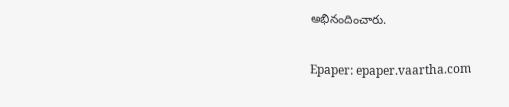అభినందించారు.

Epaper: epaper.vaartha.com